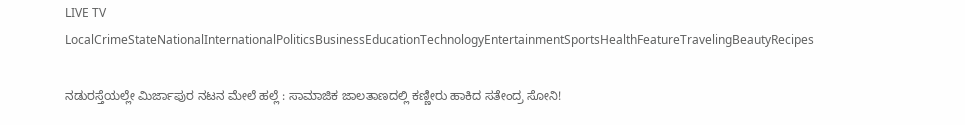LIVE TV LocalCrimeStateNationalInternationalPoliticsBusinessEducationTechnologyEntertainmentSportsHealthFeatureTravelingBeautyRecipes

ನಡುರಸ್ತೆಯಲ್ಲೇ ಮಿರ್ಜಾಪುರ ನಟನ ಮೇಲೆ ಹಲ್ಲೆ : ಸಾಮಾಜಿಕ ಜಾಲತಾಣದಲ್ಲಿ ಕಣ್ಣೀರು ಹಾಕಿದ ಸತೇಂದ್ರ ಸೋನಿ!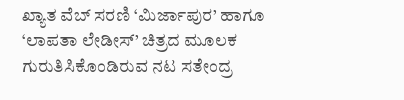ಖ್ಯಾತ ವೆಬ್ ಸರಣಿ ‘ಮಿರ್ಜಾಪುರ’ ಹಾಗೂ ‘ಲಾಪತಾ ಲೇಡೀಸ್’ ಚಿತ್ರದ ಮೂಲಕ ಗುರುತಿಸಿಕೊಂಡಿರುವ ನಟ ಸತೇಂದ್ರ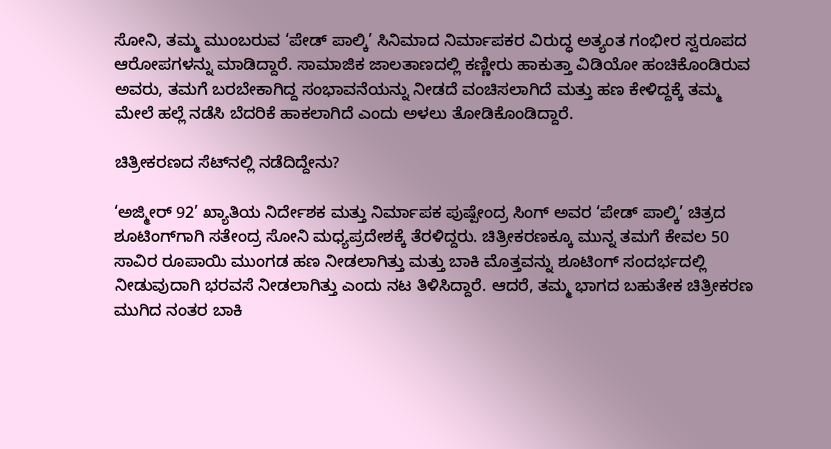ಸೋನಿ, ತಮ್ಮ ಮುಂಬರುವ ‘ಪೇಡ್ ಪಾಲ್ಕಿ’ ಸಿನಿಮಾದ ನಿರ್ಮಾಪಕರ ವಿರುದ್ಧ ಅತ್ಯಂತ ಗಂಭೀರ ಸ್ವರೂಪದ ಆರೋಪಗಳನ್ನು ಮಾಡಿದ್ದಾರೆ. ಸಾಮಾಜಿಕ ಜಾಲತಾಣದಲ್ಲಿ ಕಣ್ಣೀರು ಹಾಕುತ್ತಾ ವಿಡಿಯೋ ಹಂಚಿಕೊಂಡಿರುವ ಅವರು, ತಮಗೆ ಬರಬೇಕಾಗಿದ್ದ ಸಂಭಾವನೆಯನ್ನು ನೀಡದೆ ವಂಚಿಸಲಾಗಿದೆ ಮತ್ತು ಹಣ ಕೇಳಿದ್ದಕ್ಕೆ ತಮ್ಮ ಮೇಲೆ ಹಲ್ಲೆ ನಡೆಸಿ ಬೆದರಿಕೆ ಹಾಕಲಾಗಿದೆ ಎಂದು ಅಳಲು ತೋಡಿಕೊಂಡಿದ್ದಾರೆ.

ಚಿತ್ರೀಕರಣದ ಸೆಟ್‌ನಲ್ಲಿ ನಡೆದಿದ್ದೇನು?

‘ಅಜ್ಮೀರ್ 92’ ಖ್ಯಾತಿಯ ನಿರ್ದೇಶಕ ಮತ್ತು ನಿರ್ಮಾಪಕ ಪುಷ್ಪೇಂದ್ರ ಸಿಂಗ್ ಅವರ ‘ಪೇಡ್ ಪಾಲ್ಕಿ’ ಚಿತ್ರದ ಶೂಟಿಂಗ್‌ಗಾಗಿ ಸತೇಂದ್ರ ಸೋನಿ ಮಧ್ಯಪ್ರದೇಶಕ್ಕೆ ತೆರಳಿದ್ದರು. ಚಿತ್ರೀಕರಣಕ್ಕೂ ಮುನ್ನ ತಮಗೆ ಕೇವಲ 50 ಸಾವಿರ ರೂಪಾಯಿ ಮುಂಗಡ ಹಣ ನೀಡಲಾಗಿತ್ತು ಮತ್ತು ಬಾಕಿ ಮೊತ್ತವನ್ನು ಶೂಟಿಂಗ್ ಸಂದರ್ಭದಲ್ಲಿ ನೀಡುವುದಾಗಿ ಭರವಸೆ ನೀಡಲಾಗಿತ್ತು ಎಂದು ನಟ ತಿಳಿಸಿದ್ದಾರೆ. ಆದರೆ, ತಮ್ಮ ಭಾಗದ ಬಹುತೇಕ ಚಿತ್ರೀಕರಣ ಮುಗಿದ ನಂತರ ಬಾಕಿ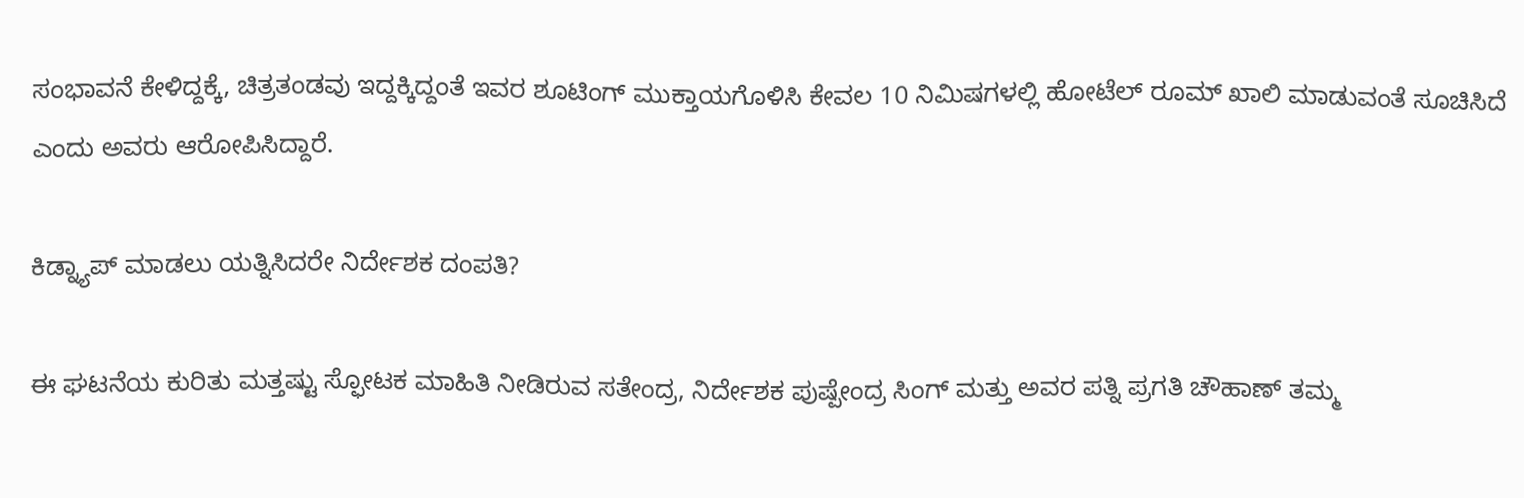ಸಂಭಾವನೆ ಕೇಳಿದ್ದಕ್ಕೆ, ಚಿತ್ರತಂಡವು ಇದ್ದಕ್ಕಿದ್ದಂತೆ ಇವರ ಶೂಟಿಂಗ್ ಮುಕ್ತಾಯಗೊಳಿಸಿ ಕೇವಲ 10 ನಿಮಿಷಗಳಲ್ಲಿ ಹೋಟೆಲ್ ರೂಮ್ ಖಾಲಿ ಮಾಡುವಂತೆ ಸೂಚಿಸಿದೆ ಎಂದು ಅವರು ಆರೋಪಿಸಿದ್ದಾರೆ.

ಕಿಡ್ನ್ಯಾಪ್ ಮಾಡಲು ಯತ್ನಿಸಿದರೇ ನಿರ್ದೇಶಕ ದಂಪತಿ?

ಈ ಘಟನೆಯ ಕುರಿತು ಮತ್ತಷ್ಟು ಸ್ಫೋಟಕ ಮಾಹಿತಿ ನೀಡಿರುವ ಸತೇಂದ್ರ, ನಿರ್ದೇಶಕ ಪುಷ್ಪೇಂದ್ರ ಸಿಂಗ್ ಮತ್ತು ಅವರ ಪತ್ನಿ ಪ್ರಗತಿ ಚೌಹಾಣ್ ತಮ್ಮ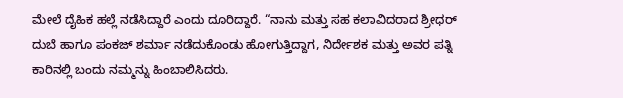ಮೇಲೆ ದೈಹಿಕ ಹಲ್ಲೆ ನಡೆಸಿದ್ದಾರೆ ಎಂದು ದೂರಿದ್ದಾರೆ. “ನಾನು ಮತ್ತು ಸಹ ಕಲಾವಿದರಾದ ಶ್ರೀಧರ್ ದುಬೆ ಹಾಗೂ ಪಂಕಜ್ ಶರ್ಮಾ ನಡೆದುಕೊಂಡು ಹೋಗುತ್ತಿದ್ದಾಗ, ನಿರ್ದೇಶಕ ಮತ್ತು ಅವರ ಪತ್ನಿ ಕಾರಿನಲ್ಲಿ ಬಂದು ನಮ್ಮನ್ನು ಹಿಂಬಾಲಿಸಿದರು.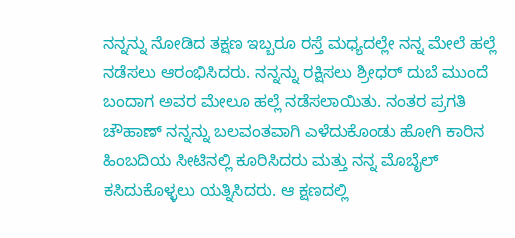ನನ್ನನ್ನು ನೋಡಿದ ತಕ್ಷಣ ಇಬ್ಬರೂ ರಸ್ತೆ ಮಧ್ಯದಲ್ಲೇ ನನ್ನ ಮೇಲೆ ಹಲ್ಲೆ ನಡೆಸಲು ಆರಂಭಿಸಿದರು. ನನ್ನನ್ನು ರಕ್ಷಿಸಲು ಶ್ರೀಧರ್ ದುಬೆ ಮುಂದೆ ಬಂದಾಗ ಅವರ ಮೇಲೂ ಹಲ್ಲೆ ನಡೆಸಲಾಯಿತು. ನಂತರ ಪ್ರಗತಿ ಚೌಹಾಣ್ ನನ್ನನ್ನು ಬಲವಂತವಾಗಿ ಎಳೆದುಕೊಂಡು ಹೋಗಿ ಕಾರಿನ ಹಿಂಬದಿಯ ಸೀಟಿನಲ್ಲಿ ಕೂರಿಸಿದರು ಮತ್ತು ನನ್ನ ಮೊಬೈಲ್ ಕಸಿದುಕೊಳ್ಳಲು ಯತ್ನಿಸಿದರು. ಆ ಕ್ಷಣದಲ್ಲಿ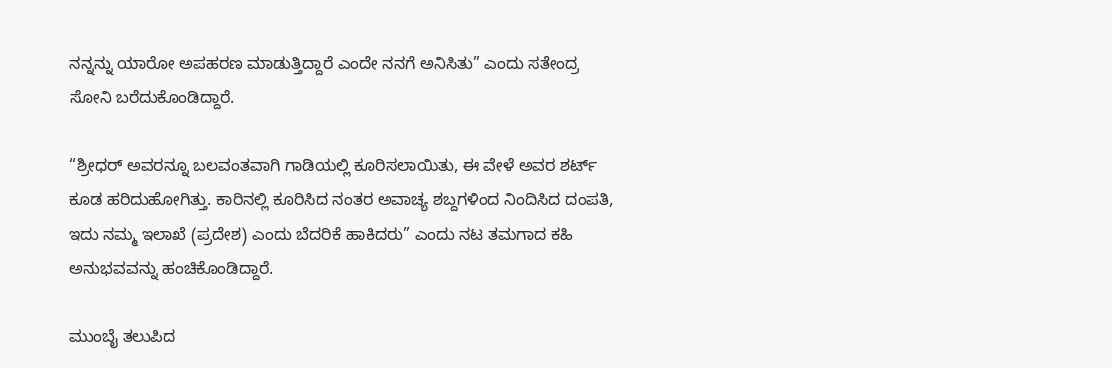ನನ್ನನ್ನು ಯಾರೋ ಅಪಹರಣ ಮಾಡುತ್ತಿದ್ದಾರೆ ಎಂದೇ ನನಗೆ ಅನಿಸಿತು” ಎಂದು ಸತೇಂದ್ರ ಸೋನಿ ಬರೆದುಕೊಂಡಿದ್ದಾರೆ.

“ಶ್ರೀಧರ್ ಅವರನ್ನೂ ಬಲವಂತವಾಗಿ ಗಾಡಿಯಲ್ಲಿ ಕೂರಿಸಲಾಯಿತು, ಈ ವೇಳೆ ಅವರ ಶರ್ಟ್ ಕೂಡ ಹರಿದುಹೋಗಿತ್ತು. ಕಾರಿನಲ್ಲಿ ಕೂರಿಸಿದ ನಂತರ ಅವಾಚ್ಯ ಶಬ್ದಗಳಿಂದ ನಿಂದಿಸಿದ ದಂಪತಿ, ಇದು ನಮ್ಮ ಇಲಾಖೆ (ಪ್ರದೇಶ) ಎಂದು ಬೆದರಿಕೆ ಹಾಕಿದರು” ಎಂದು ನಟ ತಮಗಾದ ಕಹಿ ಅನುಭವವನ್ನು ಹಂಚಿಕೊಂಡಿದ್ದಾರೆ.

ಮುಂಬೈ ತಲುಪಿದ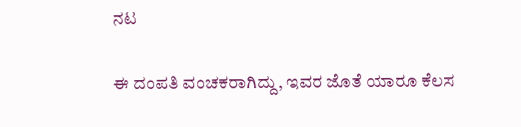ನಟ

ಈ ದಂಪತಿ ವಂಚಕರಾಗಿದ್ದು, ಇವರ ಜೊತೆ ಯಾರೂ ಕೆಲಸ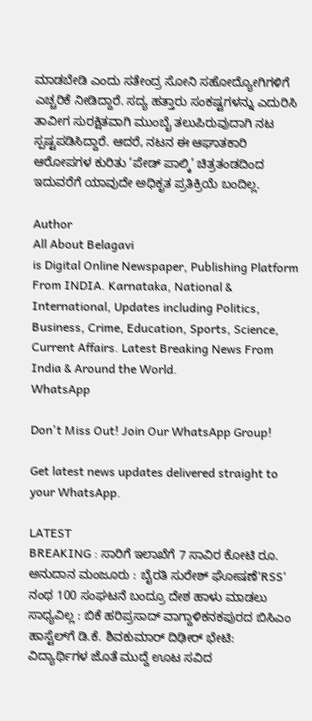ಮಾಡಬೇಡಿ ಎಂದು ಸತೇಂದ್ರ ಸೋನಿ ಸಹೋದ್ಯೋಗಿಗಳಿಗೆ ಎಚ್ಚರಿಕೆ ನೀಡಿದ್ದಾರೆ. ಸದ್ಯ ಹತ್ತಾರು ಸಂಕಷ್ಟಗಳನ್ನು ಎದುರಿಸಿ ತಾವೀಗ ಸುರಕ್ಷಿತವಾಗಿ ಮುಂಬೈ ತಲುಪಿರುವುದಾಗಿ ನಟ ಸ್ಪಷ್ಟಪಡಿಸಿದ್ದಾರೆ. ಆದರೆ, ನಟನ ಈ ಆಘಾತಕಾರಿ ಆರೋಪಗಳ ಕುರಿತು ‘ಪೇಡ್ ಪಾಲ್ಕಿ’ ಚಿತ್ರತಂಡದಿಂದ ಇದುವರೆಗೆ ಯಾವುದೇ ಅಧಿಕೃತ ಪ್ರತಿಕ್ರಿಯೆ ಬಂದಿಲ್ಲ.

Author
All About Belagavi
is Digital Online Newspaper, Publishing Platform From INDIA. Karnataka, National & International, Updates including Politics, Business, Crime, Education, Sports, Science, Current Affairs. Latest Breaking News From India & Around the World.
WhatsApp

Don't Miss Out! Join Our WhatsApp Group!

Get latest news updates delivered straight to your WhatsApp.

LATEST
BREAKING : ಸಾರಿಗೆ ಇಲಾಖೆಗೆ 7 ಸಾವಿರ ಕೋಟಿ ರೂ. ಅನುದಾನ ಮಂಜೂರು : ಬೈರತಿ ಸುರೇಶ್ ಘೋಷಣೆ'RSS' ನಂಥ 100 ಸಂಘಟನೆ ಬಂದ್ರೂ ದೇಶ ಹಾಳು ಮಾಡಲು ಸಾಧ್ಯವಿಲ್ಲ : ಬಿಕೆ ಹರಿಪ್ರಸಾದ್ ವಾಗ್ದಾಳಿಕನಕಪುರದ ಬಿಸಿಎಂ ಹಾಸ್ಟೆಲ್‌ಗೆ ಡಿ.ಕೆ. ಶಿವಕುಮಾರ್ ದಿಢೀರ್ ಭೇಟಿ: ವಿದ್ಯಾರ್ಥಿಗಳ ಜೊತೆ ಮುದ್ದೆ ಊಟ ಸವಿದ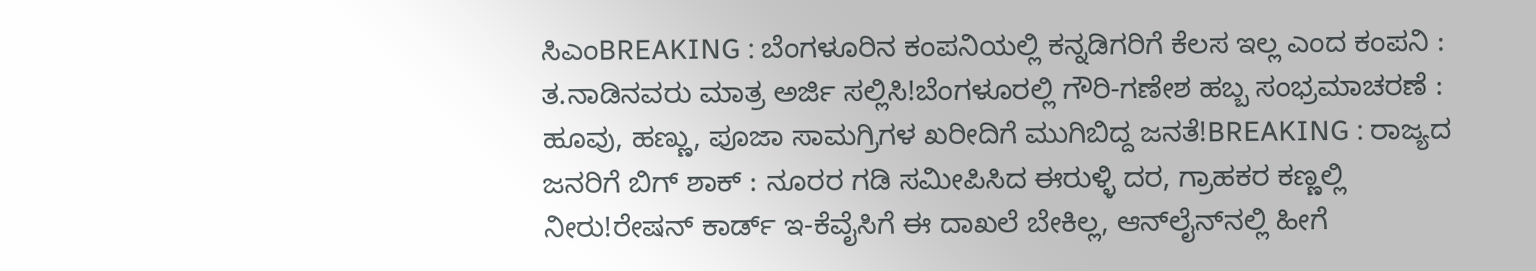ಸಿಎಂBREAKING : ಬೆಂಗಳೂರಿನ ಕಂಪನಿಯಲ್ಲಿ ಕನ್ನಡಿಗರಿಗೆ ಕೆಲಸ ಇಲ್ಲ ಎಂದ ಕಂಪನಿ : ತ.ನಾಡಿನವರು ಮಾತ್ರ ಅರ್ಜಿ ಸಲ್ಲಿಸಿ!ಬೆಂಗಳೂರಲ್ಲಿ ಗೌರಿ-ಗಣೇಶ ಹಬ್ಬ ಸಂಭ್ರಮಾಚರಣೆ : ಹೂವು, ಹಣ್ಣು, ಪೂಜಾ ಸಾಮಗ್ರಿಗಳ ಖರೀದಿಗೆ ಮುಗಿಬಿದ್ದ ಜನತೆ!BREAKING : ರಾಜ್ಯದ ಜನರಿಗೆ ಬಿಗ್ ಶಾಕ್ : ನೂರರ ಗಡಿ ಸಮೀಪಿಸಿದ ಈರುಳ್ಳಿ ದರ, ಗ್ರಾಹಕರ ಕಣ್ಣಲ್ಲಿ ನೀರು!ರೇಷನ್‌ ಕಾರ್ಡ್‌ ಇ-ಕೆವೈಸಿಗೆ ಈ ದಾಖಲೆ ಬೇಕಿಲ್ಲ, ಆನ್‌ಲೈನ್‌ನಲ್ಲಿ ಹೀಗೆ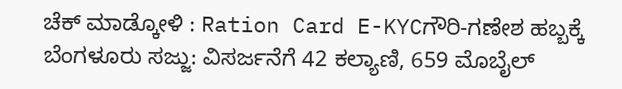ಚೆಕ್‌ ಮಾಡ್ಕೋಳಿ : Ration Card E-KYCಗೌರಿ-ಗಣೇಶ ಹಬ್ಬಕ್ಕೆ ಬೆಂಗಳೂರು ಸಜ್ಜು: ವಿಸರ್ಜನೆಗೆ 42 ಕಲ್ಯಾಣಿ, 659 ಮೊಬೈಲ್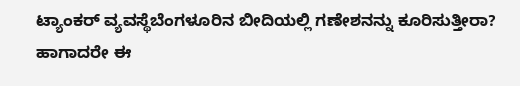ಟ್ಯಾಂಕರ್ ವ್ಯವಸ್ಥೆಬೆಂಗಳೂರಿನ ಬೀದಿಯಲ್ಲಿ ಗಣೇಶನನ್ನು ಕೂರಿಸುತ್ತೀರಾ? ಹಾಗಾದರೇ ಈ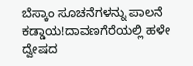ಬೆಸ್ಕಾಂ ಸೂಚನೆಗಳನ್ನು ಪಾಲನೆ ಕಡ್ಡಾಯ!ದಾವಣಗೆರೆಯಲ್ಲಿ ಹಳೇ ದ್ವೇಷದ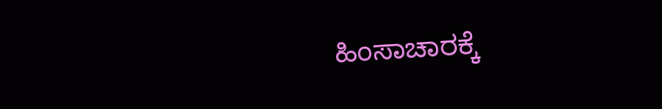ಹಿಂಸಾಚಾರಕ್ಕೆ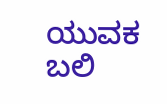ಯುವಕ ಬಲಿ